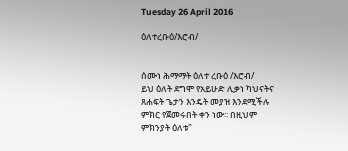Tuesday 26 April 2016

ዕለተረቡዕ/እሮብ/


ሰሙነ ሕማማት ዕለተ ረቡዕ /እሮብ/
ይህ ዕለት ደግሞ የአይሁድ ሊቃነ ካህናትና ጸሐፍት ጌታን እንዴት መያዝ እንደሚችሉ ምክር የጀመሩበት ቀን ነው፡፡ በዚህም ምክንያት ዕለቱ"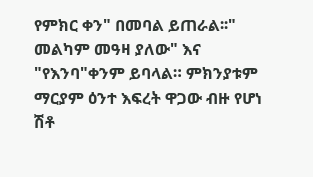የምክር ቀን" በመባል ይጠራል፡፡" መልካም መዓዛ ያለው" እና "የእንባ"ቀንም ይባላል። ምክንያቱም ማርያም ዕንተ እፍረት ዋጋው ብዙ የሆነ ሽቶ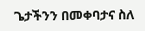ጌታችንን በመቀባታና ስለ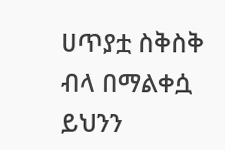ሀጥያቷ ስቅስቅ ብላ በማልቀሷ ይህንን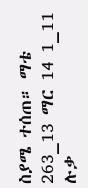ስያሜ ተሰጠ። ማቴ 263_13 ማር 14 1_11 ሉቃ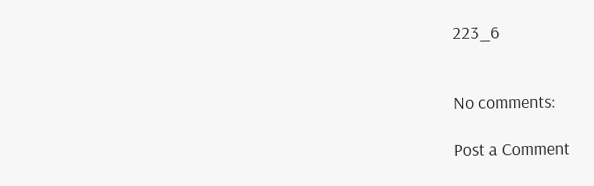223_6


No comments:

Post a Comment